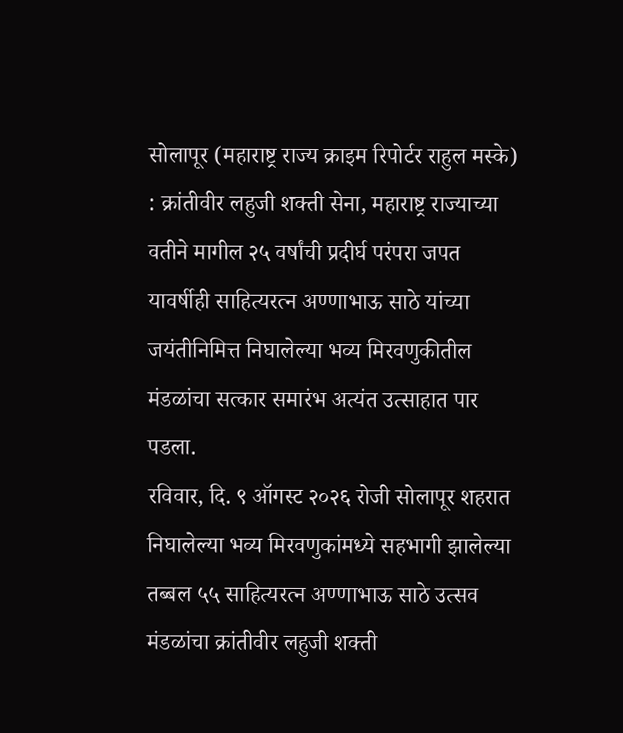सोलापूर (महाराष्ट्र राज्य क्राइम रिपोर्टर राहुल मस्के) : क्रांतीवीर लहुजी शक्ती सेना, महाराष्ट्र राज्याच्या वतीने मागील २५ वर्षांची प्रदीर्घ परंपरा जपत यावर्षीही साहित्यरत्न अण्णाभाऊ साठे यांच्या जयंतीनिमित्त निघालेल्या भव्य मिरवणुकीतील मंडळांचा सत्कार समारंभ अत्यंत उत्साहात पार पडला.
रविवार, दि. ९ ऑगस्ट २०२६ रोजी सोलापूर शहरात निघालेल्या भव्य मिरवणुकांमध्ये सहभागी झालेल्या तब्बल ५५ साहित्यरत्न अण्णाभाऊ साठे उत्सव मंडळांचा क्रांतीवीर लहुजी शक्ती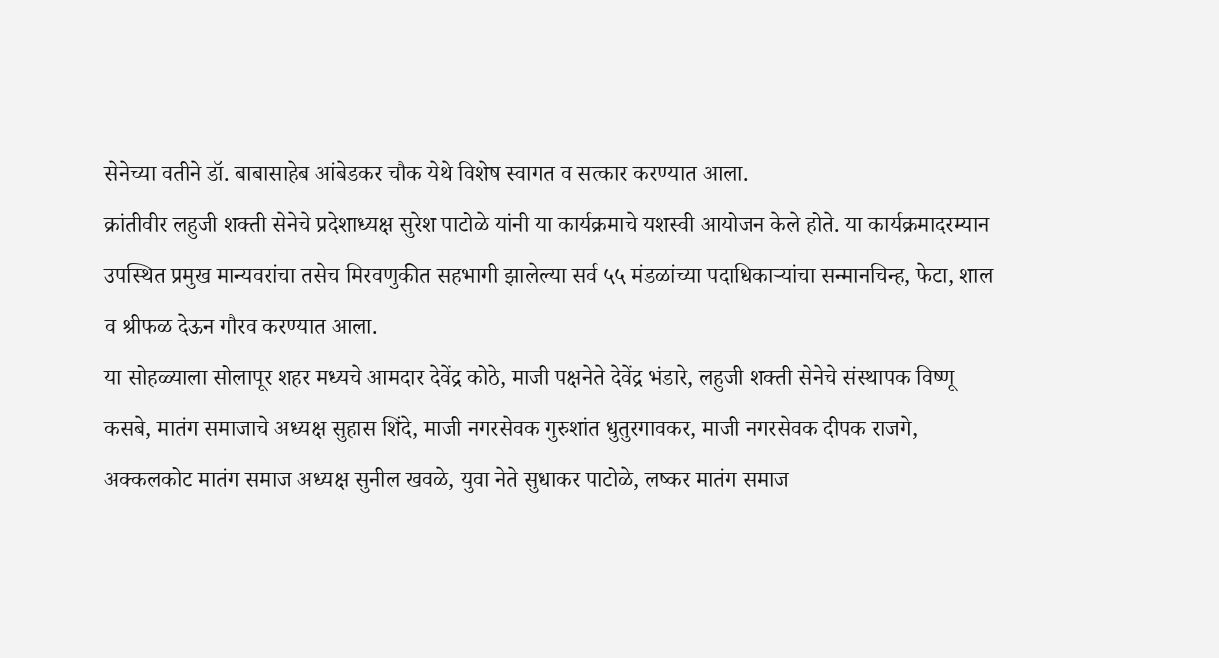सेनेच्या वतीने डॉ. बाबासाहेब आंबेडकर चौक येथे विशेष स्वागत व सत्कार करण्यात आला.
क्रांतीवीर लहुजी शक्ती सेनेचे प्रदेशाध्यक्ष सुरेश पाटोळे यांनी या कार्यक्रमाचे यशस्वी आयोजन केले होते. या कार्यक्रमादरम्यान उपस्थित प्रमुख मान्यवरांचा तसेच मिरवणुकीत सहभागी झालेल्या सर्व ५५ मंडळांच्या पदाधिकाऱ्यांचा सन्मानचिन्ह, फेटा, शाल व श्रीफळ देऊन गौरव करण्यात आला.
या सोहळ्याला सोलापूर शहर मध्यचे आमदार देवेंद्र कोठे, माजी पक्षनेते देवेंद्र भंडारे, लहुजी शक्ती सेनेचे संस्थापक विष्णू कसबे, मातंग समाजाचे अध्यक्ष सुहास शिंदे, माजी नगरसेवक गुरुशांत धुतुरगावकर, माजी नगरसेवक दीपक राजगे, अक्कलकोट मातंग समाज अध्यक्ष सुनील खवळे, युवा नेते सुधाकर पाटोळे, लष्कर मातंग समाज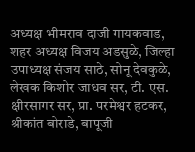अध्यक्ष भीमराव दाजी गायकवाड, शहर अध्यक्ष विजय अडसुळे, जिल्हा उपाध्यक्ष संजय साठे, सोनू देवकुळे, लेखक किशोर जाधव सर, टी. एस. क्षीरसागर सर, प्रा. परमेश्वर हटकर, श्रीकांत बोराडे, बापूजी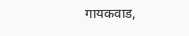गायकवाड,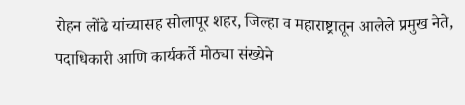रोहन लोंढे यांच्यासह सोलापूर शहर, जिल्हा व महाराष्ट्रातून आलेले प्रमुख नेते, पदाधिकारी आणि कार्यकर्ते मोठ्या संख्येने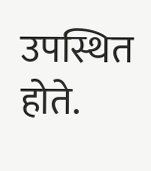उपस्थित होते.